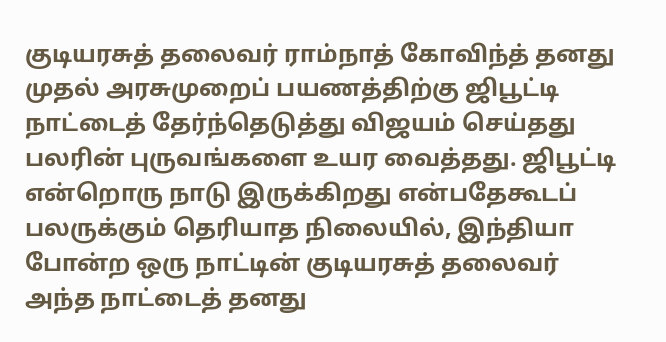குடியரசுத் தலைவர் ராம்நாத் கோவிந்த் தனது முதல் அரசுமுறைப் பயணத்திற்கு ஜிபூட்டி நாட்டைத் தேர்ந்தெடுத்து விஜயம் செய்தது பலரின் புருவங்களை உயர வைத்தது. ஜிபூட்டி என்றொரு நாடு இருக்கிறது என்பதேகூடப் பலருக்கும் தெரியாத நிலையில், இந்தியா போன்ற ஒரு நாட்டின் குடியரசுத் தலைவர் அந்த நாட்டைத் தனது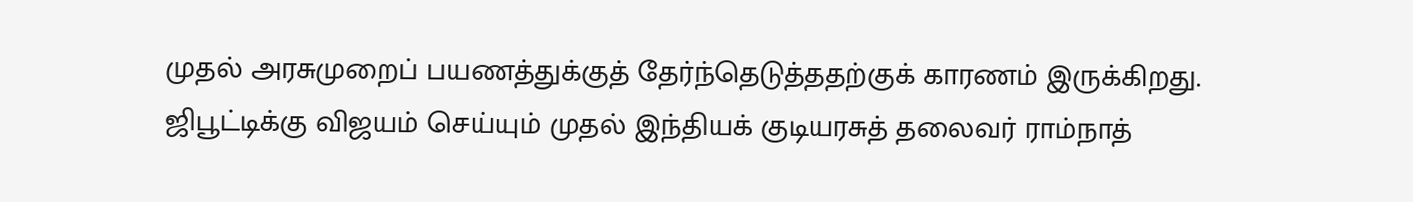முதல் அரசுமுறைப் பயணத்துக்குத் தேர்ந்தெடுத்ததற்குக் காரணம் இருக்கிறது.
ஜிபூட்டிக்கு விஜயம் செய்யும் முதல் இந்தியக் குடியரசுத் தலைவர் ராம்நாத்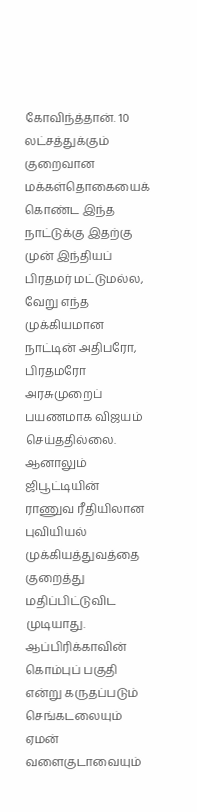கோவிந்த்தான். 10 லட்சத்துக்கும் குறைவான மக்கள்தொகையைக் கொண்ட இந்த நாட்டுக்கு இதற்கு முன் இந்தியப் பிரதமர் மட்டுமல்ல, வேறு எந்த முக்கியமான நாட்டின் அதிபரோ, பிரதமரோ அரசுமுறைப் பயணமாக விஜயம் செய்ததில்லை. ஆனாலும் ஜிபூட்டியின் ராணுவ ரீதியிலான புவியியல் முக்கியத்துவத்தை குறைத்து மதிப்பிட்டுவிட முடியாது.
ஆப்பிரிக்காவின் கொம்புப் பகுதி என்று கருதப்படும் செங்கடலையும் ஏமன் வளைகுடாவையும்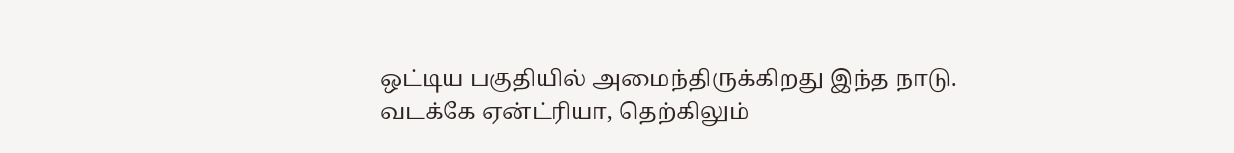ஒட்டிய பகுதியில் அமைந்திருக்கிறது இந்த நாடு. வடக்கே ஏன்ட்ரியா, தெற்கிலும்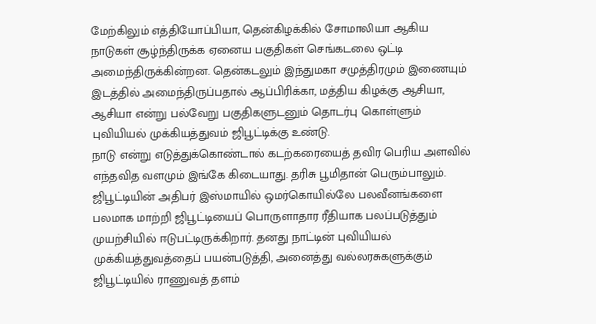மேற்கிலும் எத்தியோப்பியா, தென்கிழக்கில் சோமாலியா ஆகிய நாடுகள் சூழ்ந்திருக்க ஏனைய பகுதிகள் செங்கடலை ஒட்டி அமைந்திருக்கின்றன. தென்கடலும் இந்துமகா சமுத்திரமும் இணையும் இடத்தில் அமைந்திருப்பதால் ஆப்பிரிக்கா, மத்திய கிழக்கு ஆசியா, ஆசியா என்று பல்வேறு பகுதிகளுடனும் தொடர்பு கொள்ளும் புவியியல் முக்கியத்துவம் ஜிபூட்டிக்கு உண்டு.
நாடு என்று எடுத்துக்கொண்டால் கடற்கரையைத் தவிர பெரிய அளவில் எந்தவித வளமும் இங்கே கிடையாது. தரிசு பூமிதான் பெரும்பாலும். ஜிபூட்டியின் அதிபர் இஸ்மாயில் ஒமர்கொயில்லே பலவீனங்களை பலமாக மாற்றி ஜிபூட்டியைப் பொருளாதார ரீதியாக பலப்படுத்தும் முயற்சியில் ஈடுபட்டிருக்கிறார். தனது நாட்டின் புவியியல் முக்கியத்துவத்தைப் பயன்படுத்தி, அனைத்து வல்லரசுகளுக்கும் ஜிபூட்டியில் ராணுவத் தளம்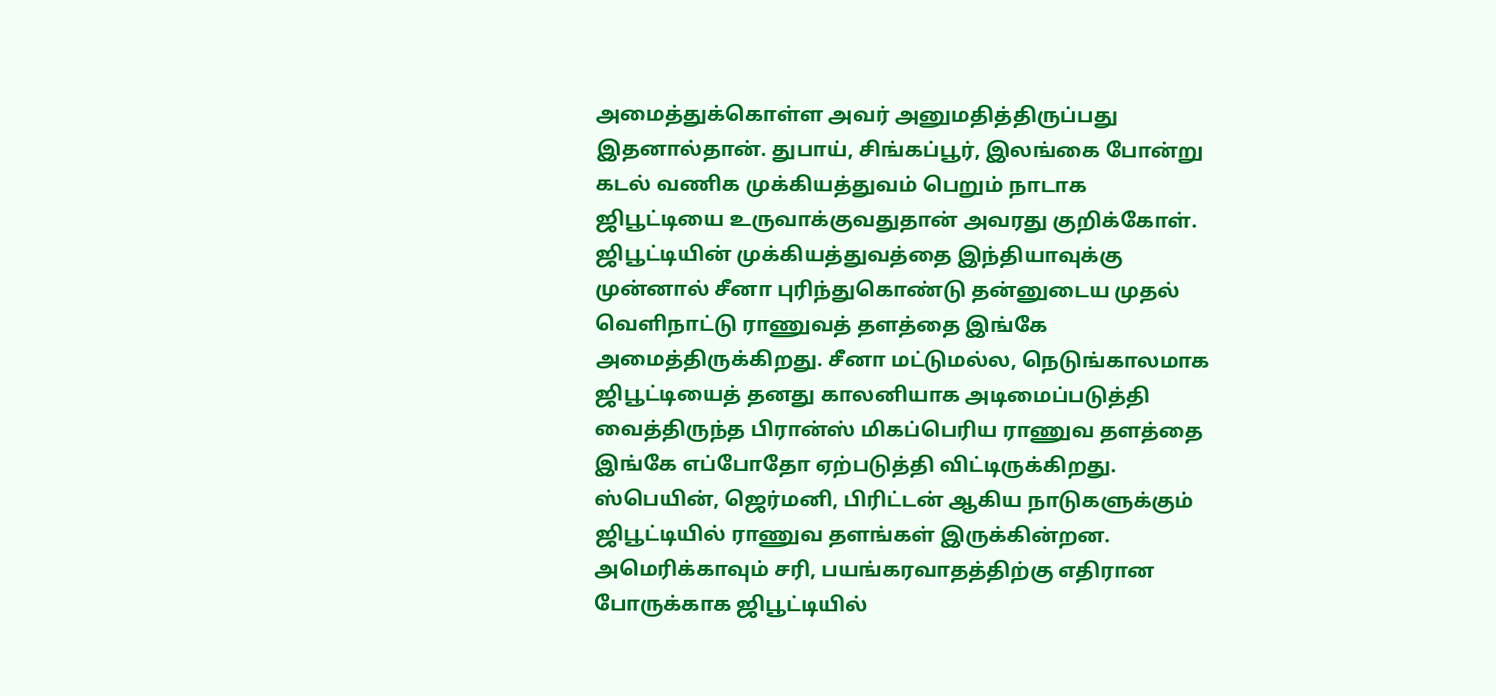அமைத்துக்கொள்ள அவர் அனுமதித்திருப்பது இதனால்தான். துபாய், சிங்கப்பூர், இலங்கை போன்று கடல் வணிக முக்கியத்துவம் பெறும் நாடாக ஜிபூட்டியை உருவாக்குவதுதான் அவரது குறிக்கோள்.
ஜிபூட்டியின் முக்கியத்துவத்தை இந்தியாவுக்கு முன்னால் சீனா புரிந்துகொண்டு தன்னுடைய முதல் வெளிநாட்டு ராணுவத் தளத்தை இங்கே அமைத்திருக்கிறது. சீனா மட்டுமல்ல, நெடுங்காலமாக ஜிபூட்டியைத் தனது காலனியாக அடிமைப்படுத்தி வைத்திருந்த பிரான்ஸ் மிகப்பெரிய ராணுவ தளத்தை இங்கே எப்போதோ ஏற்படுத்தி விட்டிருக்கிறது. ஸ்பெயின், ஜெர்மனி, பிரிட்டன் ஆகிய நாடுகளுக்கும் ஜிபூட்டியில் ராணுவ தளங்கள் இருக்கின்றன. அமெரிக்காவும் சரி, பயங்கரவாதத்திற்கு எதிரான போருக்காக ஜிபூட்டியில்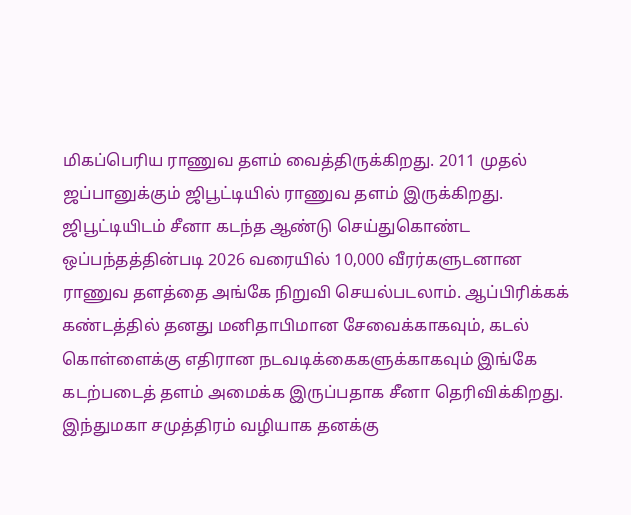மிகப்பெரிய ராணுவ தளம் வைத்திருக்கிறது. 2011 முதல் ஜப்பானுக்கும் ஜிபூட்டியில் ராணுவ தளம் இருக்கிறது.
ஜிபூட்டியிடம் சீனா கடந்த ஆண்டு செய்துகொண்ட ஒப்பந்தத்தின்படி 2026 வரையில் 10,000 வீரர்களுடனான ராணுவ தளத்தை அங்கே நிறுவி செயல்படலாம். ஆப்பிரிக்கக் கண்டத்தில் தனது மனிதாபிமான சேவைக்காகவும், கடல் கொள்ளைக்கு எதிரான நடவடிக்கைகளுக்காகவும் இங்கே கடற்படைத் தளம் அமைக்க இருப்பதாக சீனா தெரிவிக்கிறது. இந்துமகா சமுத்திரம் வழியாக தனக்கு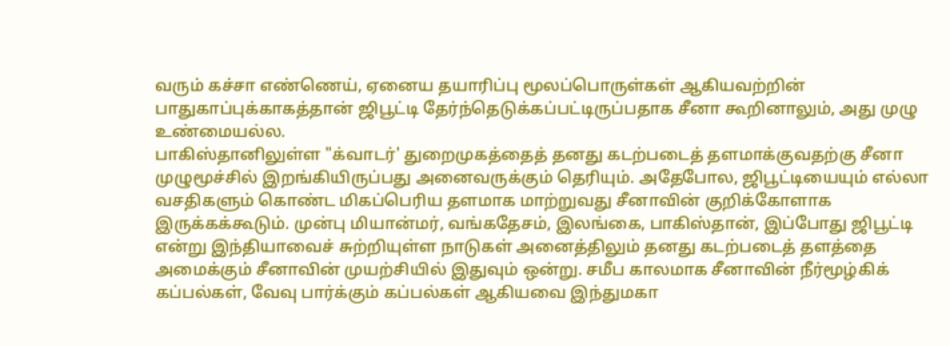வரும் கச்சா எண்ணெய், ஏனைய தயாரிப்பு மூலப்பொருள்கள் ஆகியவற்றின் பாதுகாப்புக்காகத்தான் ஜிபூட்டி தேர்ந்தெடுக்கப்பட்டிருப்பதாக சீனா கூறினாலும், அது முழு உண்மையல்ல.
பாகிஸ்தானிலுள்ள "க்வாடர்' துறைமுகத்தைத் தனது கடற்படைத் தளமாக்குவதற்கு சீனா முழுமூச்சில் இறங்கியிருப்பது அனைவருக்கும் தெரியும். அதேபோல, ஜிபூட்டியையும் எல்லா வசதிகளும் கொண்ட மிகப்பெரிய தளமாக மாற்றுவது சீனாவின் குறிக்கோளாக இருக்கக்கூடும். முன்பு மியான்மர், வங்கதேசம், இலங்கை, பாகிஸ்தான், இப்போது ஜிபூட்டி என்று இந்தியாவைச் சுற்றியுள்ள நாடுகள் அனைத்திலும் தனது கடற்படைத் தளத்தை அமைக்கும் சீனாவின் முயற்சியில் இதுவும் ஒன்று. சமீப காலமாக சீனாவின் நீர்மூழ்கிக் கப்பல்கள், வேவு பார்க்கும் கப்பல்கள் ஆகியவை இந்துமகா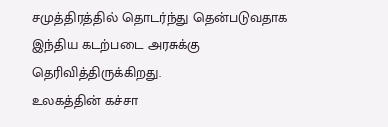சமுத்திரத்தில் தொடர்ந்து தென்படுவதாக இந்திய கடற்படை அரசுக்கு தெரிவித்திருக்கிறது.
உலகத்தின் கச்சா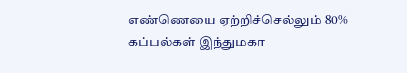எண்ணெயை ஏற்றிச்செல்லும் 80% கப்பல்கள் இந்துமகா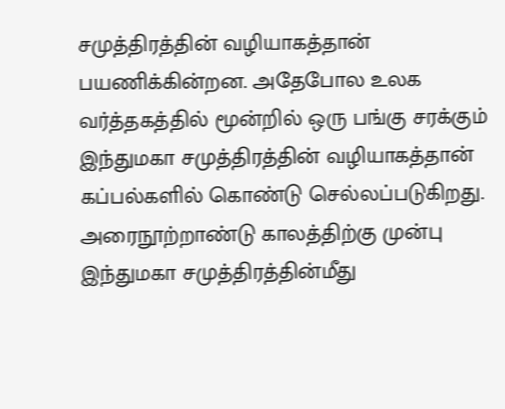சமுத்திரத்தின் வழியாகத்தான் பயணிக்கின்றன. அதேபோல உலக வர்த்தகத்தில் மூன்றில் ஒரு பங்கு சரக்கும் இந்துமகா சமுத்திரத்தின் வழியாகத்தான் கப்பல்களில் கொண்டு செல்லப்படுகிறது. அரைநூற்றாண்டு காலத்திற்கு முன்பு இந்துமகா சமுத்திரத்தின்மீது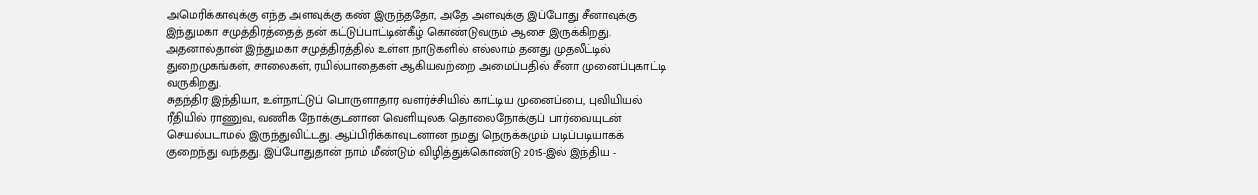அமெரிக்காவுக்கு எந்த அளவுக்கு கண் இருந்ததோ, அதே அளவுக்கு இப்போது சீனாவுக்கு இந்துமகா சமுத்திரத்தைத் தன் கட்டுப்பாட்டின்கீழ் கொண்டுவரும் ஆசை இருக்கிறது. அதனால்தான் இந்துமகா சமுத்திரத்தில் உள்ள நாடுகளில் எல்லாம் தனது முதலீட்டில் துறைமுகங்கள், சாலைகள், ரயில்பாதைகள் ஆகியவற்றை அமைப்பதில் சீனா முனைப்புகாட்டி வருகிறது.
சுதந்திர இந்தியா, உள்நாட்டுப் பொருளாதார வளர்ச்சியில் காட்டிய முனைப்பை, புவியியல் ரீதியில் ராணுவ, வணிக நோக்குடனான வெளியுலக தொலைநோக்குப் பார்வையுடன் செயல்படாமல் இருந்துவிட்டது. ஆப்பிரிக்காவுடனான நமது நெருக்கமும் படிப்படியாகக் குறைந்து வந்தது. இப்போதுதான் நாம் மீண்டும் விழித்துக்கொண்டு 2015-இல் இந்திய -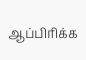ஆப்பிரிக்க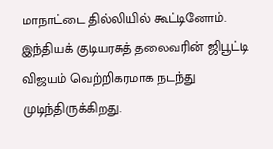மாநாட்டை தில்லியில் கூட்டினோம்.
இந்தியக் குடியரசுத் தலைவரின் ஜிபூட்டி விஜயம் வெற்றிகரமாக நடந்து முடிந்திருக்கிறது.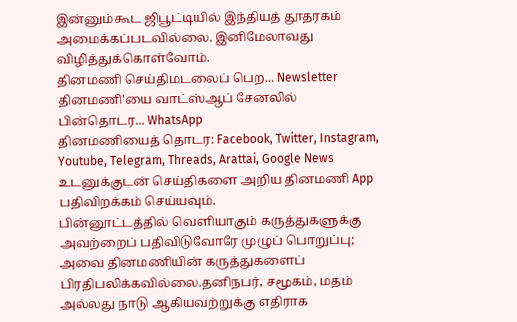இன்னும்கூட ஜிபூட்டியில் இந்தியத் தூதரகம் அமைக்கப்படவில்லை. இனிமேலாவது விழித்துக்கொள்வோம்.
தினமணி செய்திமடலைப் பெற... Newsletter
தினமணி'யை வாட்ஸ்ஆப் சேனலில் பின்தொடர... WhatsApp
தினமணியைத் தொடர: Facebook, Twitter, Instagram, Youtube, Telegram, Threads, Arattai, Google News
உடனுக்குடன் செய்திகளை அறிய தினமணி App பதிவிறக்கம் செய்யவும்.
பின்னூட்டத்தில் வெளியாகும் கருத்துகளுக்கு அவற்றைப் பதிவிடுவோரே முழுப் பொறுப்பு; அவை தினமணியின் கருத்துகளைப் பிரதிபலிக்கவில்லை.தனிநபர், சமூகம், மதம் அல்லது நாடு ஆகியவற்றுக்கு எதிராக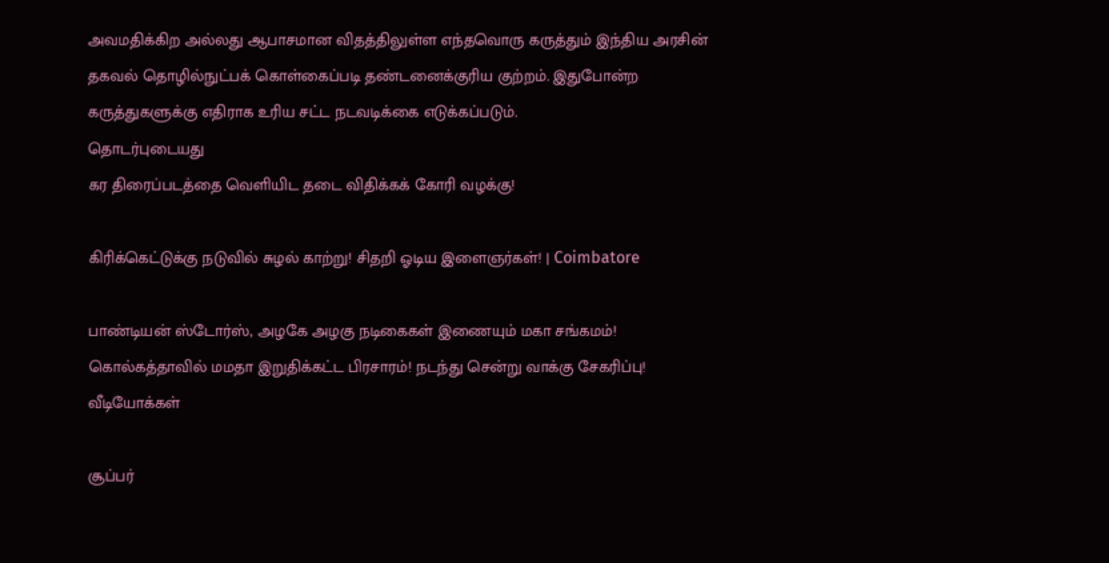அவமதிக்கிற அல்லது ஆபாசமான விதத்திலுள்ள எந்தவொரு கருத்தும் இந்திய அரசின் தகவல் தொழில்நுட்பக் கொள்கைப்படி தண்டனைக்குரிய குற்றம். இதுபோன்ற கருத்துகளுக்கு எதிராக உரிய சட்ட நடவடிக்கை எடுக்கப்படும்.
தொடர்புடையது
கர திரைப்படத்தை வெளியிட தடை விதிக்கக் கோரி வழக்கு!

கிரிக்கெட்டுக்கு நடுவில் சுழல் காற்று! சிதறி ஓடிய இளைஞர்கள்! | Coimbatore

பாண்டியன் ஸ்டோர்ஸ், அழகே அழகு நடிகைகள் இணையும் மகா சங்கமம்!
கொல்கத்தாவில் மமதா இறுதிக்கட்ட பிரசாரம்! நடந்து சென்று வாக்கு சேகரிப்பு!
வீடியோக்கள்

சூப்பர்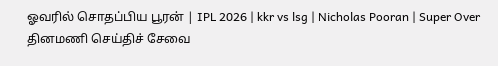ஓவரில் சொதப்பிய பூரன் | IPL 2026 | kkr vs lsg | Nicholas Pooran | Super Over
தினமணி செய்திச் சேவை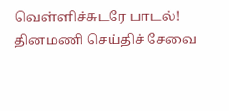வெள்ளிச்சுடரே பாடல்!
தினமணி செய்திச் சேவை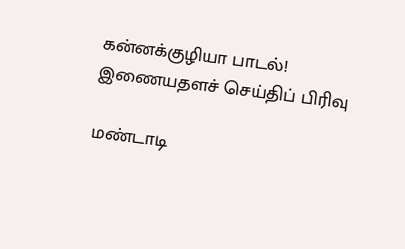கன்னக்குழியா பாடல்!
இணையதளச் செய்திப் பிரிவு

மண்டாடி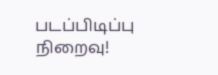படப்பிடிப்பு நிறைவு!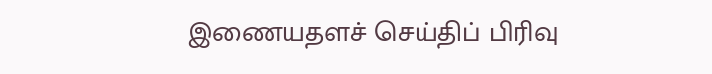இணையதளச் செய்திப் பிரிவு